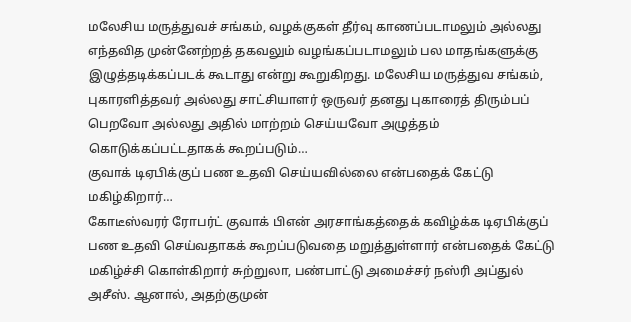மலேசிய மருத்துவச் சங்கம், வழக்குகள் தீர்வு காணப்படாமலும் அல்லது எந்தவித முன்னேற்றத் தகவலும் வழங்கப்படாமலும் பல மாதங்களுக்கு இழுத்தடிக்கப்படக் கூடாது என்று கூறுகிறது. மலேசிய மருத்துவ சங்கம், புகாரளித்தவர் அல்லது சாட்சியாளர் ஒருவர் தனது புகாரைத் திரும்பப் பெறவோ அல்லது அதில் மாற்றம் செய்யவோ அழுத்தம் கொடுக்கப்பட்டதாகக் கூறப்படும்…
குவாக் டிஏபிக்குப் பண உதவி செய்யவில்லை என்பதைக் கேட்டு மகிழ்கிறார்…
கோடீஸ்வரர் ரோபர்ட் குவாக் பிஎன் அரசாங்கத்தைக் கவிழ்க்க டிஏபிக்குப் பண உதவி செய்வதாகக் கூறப்படுவதை மறுத்துள்ளார் என்பதைக் கேட்டு மகிழ்ச்சி கொள்கிறார் சுற்றுலா, பண்பாட்டு அமைச்சர் நஸ்ரி அப்துல் அசீஸ். ஆனால், அதற்குமுன்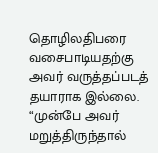தொழிலதிபரை வசைபாடியதற்கு அவர் வருத்தப்படத் தயாராக இல்லை. “முன்பே அவர் மறுத்திருந்தால்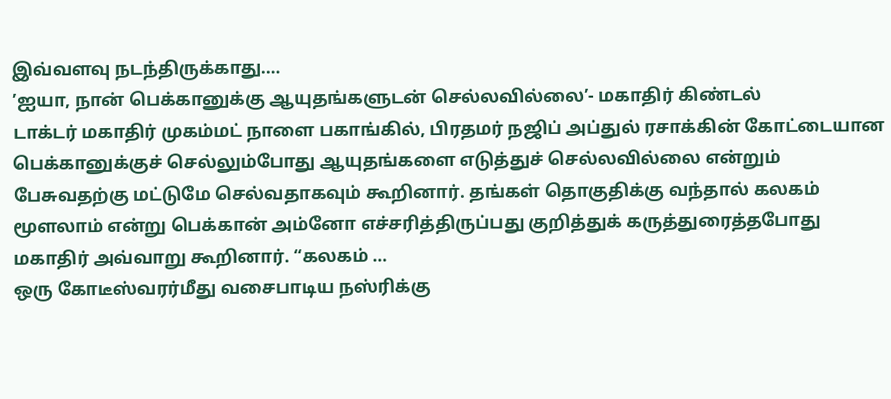இவ்வளவு நடந்திருக்காது.…
’ஐயா, நான் பெக்கானுக்கு ஆயுதங்களுடன் செல்லவில்லை’- மகாதிர் கிண்டல்
டாக்டர் மகாதிர் முகம்மட் நாளை பகாங்கில், பிரதமர் நஜிப் அப்துல் ரசாக்கின் கோட்டையான பெக்கானுக்குச் செல்லும்போது ஆயுதங்களை எடுத்துச் செல்லவில்லை என்றும் பேசுவதற்கு மட்டுமே செல்வதாகவும் கூறினார். தங்கள் தொகுதிக்கு வந்தால் கலகம் மூளலாம் என்று பெக்கான் அம்னோ எச்சரித்திருப்பது குறித்துக் கருத்துரைத்தபோது மகாதிர் அவ்வாறு கூறினார். “கலகம் …
ஒரு கோடீஸ்வரர்மீது வசைபாடிய நஸ்ரிக்கு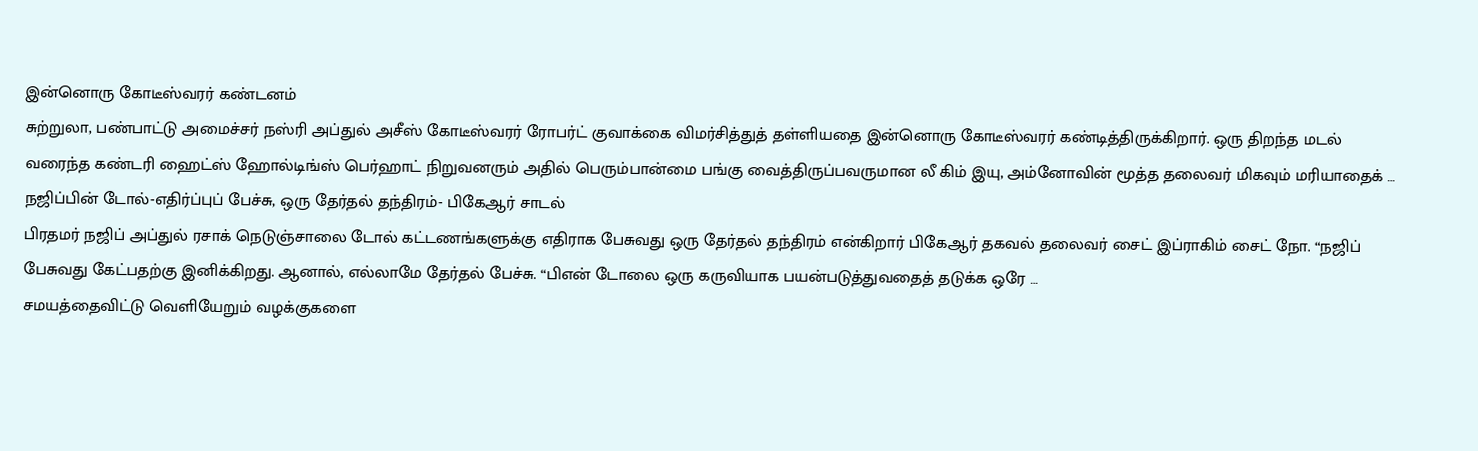இன்னொரு கோடீஸ்வரர் கண்டனம்
சுற்றுலா, பண்பாட்டு அமைச்சர் நஸ்ரி அப்துல் அசீஸ் கோடீஸ்வரர் ரோபர்ட் குவாக்கை விமர்சித்துத் தள்ளியதை இன்னொரு கோடீஸ்வரர் கண்டித்திருக்கிறார். ஒரு திறந்த மடல் வரைந்த கண்டரி ஹைட்ஸ் ஹோல்டிங்ஸ் பெர்ஹாட் நிறுவனரும் அதில் பெரும்பான்மை பங்கு வைத்திருப்பவருமான லீ கிம் இயு, அம்னோவின் மூத்த தலைவர் மிகவும் மரியாதைக் …
நஜிப்பின் டோல்-எதிர்ப்புப் பேச்சு, ஒரு தேர்தல் தந்திரம்- பிகேஆர் சாடல்
பிரதமர் நஜிப் அப்துல் ரசாக் நெடுஞ்சாலை டோல் கட்டணங்களுக்கு எதிராக பேசுவது ஒரு தேர்தல் தந்திரம் என்கிறார் பிகேஆர் தகவல் தலைவர் சைட் இப்ராகிம் சைட் நோ. “நஜிப் பேசுவது கேட்பதற்கு இனிக்கிறது. ஆனால், எல்லாமே தேர்தல் பேச்சு. “பிஎன் டோலை ஒரு கருவியாக பயன்படுத்துவதைத் தடுக்க ஒரே …
சமயத்தைவிட்டு வெளியேறும் வழக்குகளை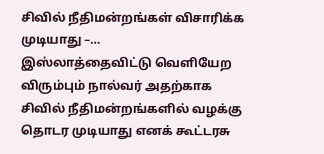சிவில் நீதிமன்றங்கள் விசாரிக்க முடியாது –…
இஸ்லாத்தைவிட்டு வெளியேற விரும்பும் நால்வர் அதற்காக சிவில் நீதிமன்றங்களில் வழக்கு தொடர முடியாது எனக் கூட்டரசு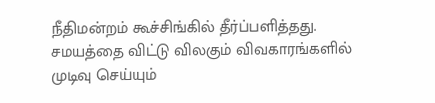நீதிமன்றம் கூச்சிங்கில் தீர்ப்பளித்தது. சமயத்தை விட்டு விலகும் விவகாரங்களில் முடிவு செய்யும்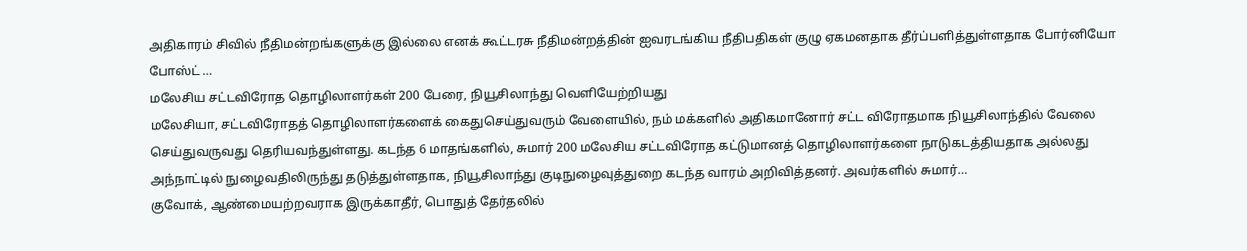அதிகாரம் சிவில் நீதிமன்றங்களுக்கு இல்லை எனக் கூட்டரசு நீதிமன்றத்தின் ஐவரடங்கிய நீதிபதிகள் குழு ஏகமனதாக தீர்ப்பளித்துள்ளதாக போர்னியோ போஸ்ட் …
மலேசிய சட்டவிரோத தொழிலாளர்கள் 200 பேரை, நியூசிலாந்து வெளியேற்றியது
மலேசியா, சட்டவிரோதத் தொழிலாளர்களைக் கைதுசெய்துவரும் வேளையில், நம் மக்களில் அதிகமானோர் சட்ட விரோதமாக நியூசிலாந்தில் வேலை செய்துவருவது தெரியவந்துள்ளது. கடந்த 6 மாதங்களில், சுமார் 200 மலேசிய சட்டவிரோத கட்டுமானத் தொழிலாளர்களை நாடுகடத்தியதாக அல்லது அந்நாட்டில் நுழைவதிலிருந்து தடுத்துள்ளதாக, நியூசிலாந்து குடிநுழைவுத்துறை கடந்த வாரம் அறிவித்தனர். அவர்களில் சுமார்…
குவோக், ஆண்மையற்றவராக இருக்காதீர், பொதுத் தேர்தலில்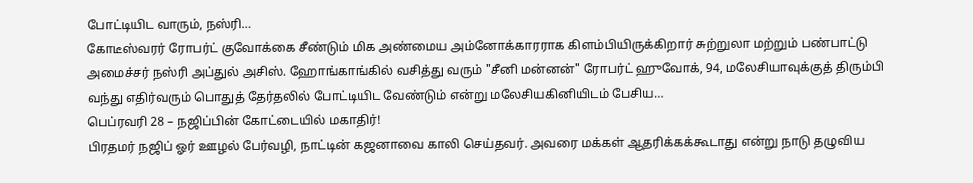போட்டியிட வாரும், நஸ்ரி…
கோடீஸ்வரர் ரோபர்ட் குவோக்கை சீண்டும் மிக அண்மைய அம்னோக்காரராக கிளம்பியிருக்கிறார் சுற்றுலா மற்றும் பண்பாட்டு அமைச்சர் நஸ்ரி அப்துல் அசிஸ். ஹோங்காங்கில் வசித்து வரும் "சீனி மன்னன்" ரோபர்ட் ஹுவோக், 94, மலேசியாவுக்குத் திரும்பி வந்து எதிர்வரும் பொதுத் தேர்தலில் போட்டியிட வேண்டும் என்று மலேசியகினியிடம் பேசிய…
பெப்ரவரி 28 – நஜிப்பின் கோட்டையில் மகாதிர்!
பிரதமர் நஜிப் ஓர் ஊழல் பேர்வழி, நாட்டின் கஜனாவை காலி செய்தவர். அவரை மக்கள் ஆதரிக்கக்கூடாது என்று நாடு தழுவிய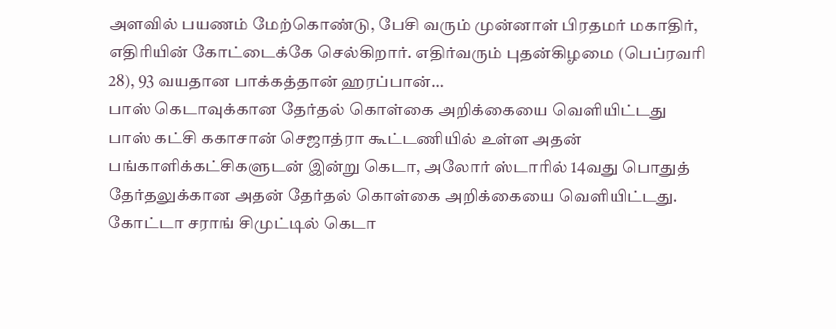அளவில் பயணம் மேற்கொண்டு, பேசி வரும் முன்னாள் பிரதமர் மகாதிர், எதிரியின் கோட்டைக்கே செல்கிறார். எதிர்வரும் புதன்கிழமை (பெப்ரவரி 28), 93 வயதான பாக்கத்தான் ஹரப்பான்…
பாஸ் கெடாவுக்கான தேர்தல் கொள்கை அறிக்கையை வெளியிட்டது
பாஸ் கட்சி ககாசான் செஜாத்ரா கூட்டணியில் உள்ள அதன் பங்காளிக்கட்சிகளுடன் இன்று கெடா, அலோர் ஸ்டாரில் 14வது பொதுத் தேர்தலுக்கான அதன் தேர்தல் கொள்கை அறிக்கையை வெளியிட்டது. கோட்டா சராங் சிமுட்டில் கெடா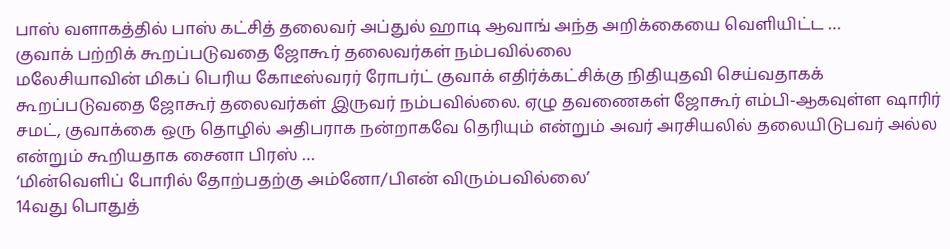பாஸ் வளாகத்தில் பாஸ் கட்சித் தலைவர் அப்துல் ஹாடி ஆவாங் அந்த அறிக்கையை வெளியிட்ட …
குவாக் பற்றிக் கூறப்படுவதை ஜோகூர் தலைவர்கள் நம்பவில்லை
மலேசியாவின் மிகப் பெரிய கோடீஸ்வரர் ரோபர்ட் குவாக் எதிர்க்கட்சிக்கு நிதியுதவி செய்வதாகக் கூறப்படுவதை ஜோகூர் தலைவர்கள் இருவர் நம்பவில்லை. ஏழு தவணைகள் ஜோகூர் எம்பி-ஆகவுள்ள ஷாரிர் சமட், குவாக்கை ஒரு தொழில் அதிபராக நன்றாகவே தெரியும் என்றும் அவர் அரசியலில் தலையிடுபவர் அல்ல என்றும் கூறியதாக சைனா பிரஸ் …
‘மின்வெளிப் போரில் தோற்பதற்கு அம்னோ/பிஎன் விரும்பவில்லை’
14வது பொதுத்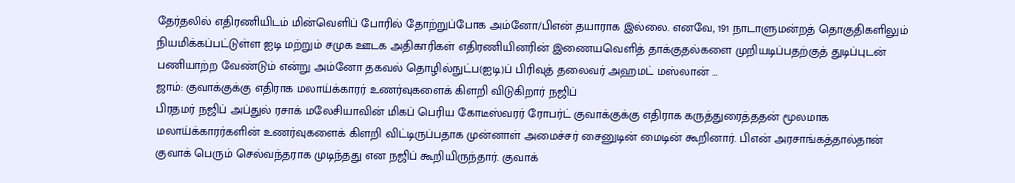தேர்தலில் எதிரணியிடம் மின்வெளிப் போரில் தோற்றுப்போக அம்னோ/பிஎன் தயாராக இல்லை. எனவே, 191 நாடாளுமன்றத் தொகுதிகளிலும் நியமிக்கப்பட்டுள்ள ஐடி மற்றும் சமுக ஊடக அதிகாரிகள் எதிரணியினரின் இணையவெளித் தாக்குதல்களை முறியடிப்பதற்குத் துடிப்புடன் பணியாற்ற வேண்டும் என்று அம்னோ தகவல் தொழில்நுட்ப(ஐடி)ப் பிரிவுத் தலைவர் அஹமட் மஸ்லான் …
ஜாம்: குவாக்குக்கு எதிராக மலாய்க்காரர் உணர்வுகளைக் கிளறி விடுகிறார் நஜிப்
பிரதமர் நஜிப் அப்துல் ரசாக் மலேசியாவின் மிகப் பெரிய கோடீஸ்வரர் ரோபர்ட் குவாக்குக்கு எதிராக கருத்துரைத்ததன் மூலமாக மலாய்க்காரர்களின் உணர்வுகளைக் கிளறி விட்டிருப்பதாக முன்னாள் அமைச்சர் சைனுடின் மைடின் கூறினார். பிஎன் அரசாங்கத்தால்தான் குவாக் பெரும் செல்வந்தராக முடிந்தது என நஜிப் கூறியிருந்தார். குவாக்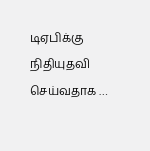டிஏபிக்கு நிதியுதவி செய்வதாக …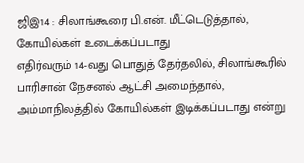ஜிஇ14 : சிலாங்கூரை பி.என். மீட்டெடுத்தால், கோயில்கள் உடைக்கப்படாது
எதிர்வரும் 14-வது பொதுத் தேர்தலில், சிலாங்கூரில் பாரிசான் நேசனல் ஆட்சி அமைந்தால், அம்மாநிலத்தில் கோயில்கள் இடிக்கப்படாது என்று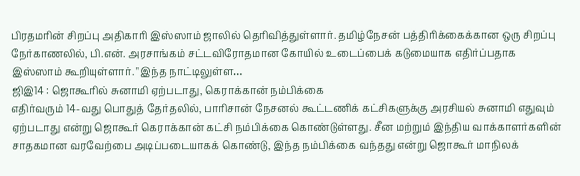பிரதமரின் சிறப்பு அதிகாரி இஸ்ஸாம் ஜாலில் தெரிவித்துள்ளார். தமிழ்நேசன் பத்திரிக்கைக்கான ஒரு சிறப்பு நேர்காணலில், பி.என். அரசாங்கம் சட்டவிரோதமான கோயில் உடைப்பைக் கடுமையாக எதிர்ப்பதாக இஸ்ஸாம் கூறியுள்ளார். "இந்த நாட்டிலுள்ள…
ஜிஇ14 : ஜொகூரில் சுனாமி ஏற்படாது, கெராக்கான் நம்பிக்கை
எதிர்வரும் 14-வது பொதுத் தேர்தலில், பாரிசான் நேசனல் கூட்டணிக் கட்சிகளுக்கு அரசியல் சுனாமி எதுவும் ஏற்படாது என்று ஜொகூர் கெராக்கான் கட்சி நம்பிக்கை கொண்டுள்ளது. சீன மற்றும் இந்திய வாக்காளர்களின் சாதகமான வரவேற்பை அடிப்படையாகக் கொண்டு, இந்த நம்பிக்கை வந்தது என்று ஜொகூர் மாநிலக்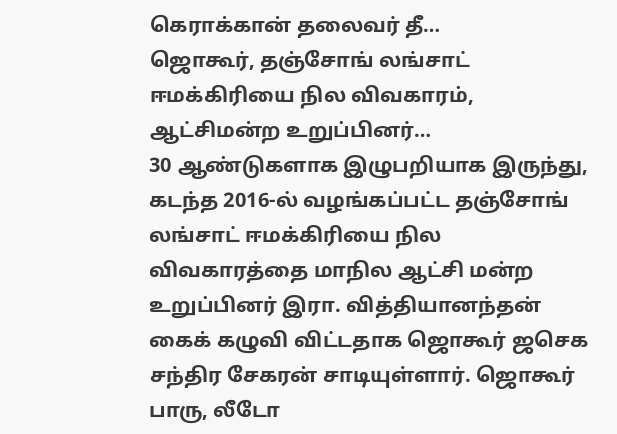கெராக்கான் தலைவர் தீ…
ஜொகூர், தஞ்சோங் லங்சாட் ஈமக்கிரியை நில விவகாரம், ஆட்சிமன்ற உறுப்பினர்…
30 ஆண்டுகளாக இழுபறியாக இருந்து, கடந்த 2016-ல் வழங்கப்பட்ட தஞ்சோங் லங்சாட் ஈமக்கிரியை நில விவகாரத்தை மாநில ஆட்சி மன்ற உறுப்பினர் இரா. வித்தியானந்தன் கைக் கழுவி விட்டதாக ஜொகூர் ஜசெக சந்திர சேகரன் சாடியுள்ளார். ஜொகூர் பாரு, லீடோ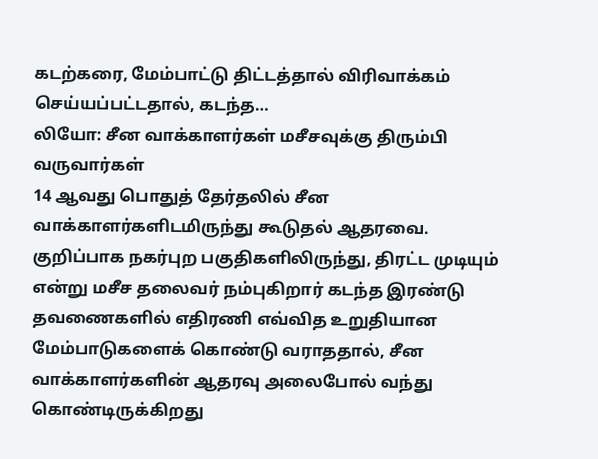கடற்கரை, மேம்பாட்டு திட்டத்தால் விரிவாக்கம் செய்யப்பட்டதால், கடந்த…
லியோ: சீன வாக்காளர்கள் மசீசவுக்கு திரும்பி வருவார்கள்
14 ஆவது பொதுத் தேர்தலில் சீன வாக்காளர்களிடமிருந்து கூடுதல் ஆதரவை. குறிப்பாக நகர்புற பகுதிகளிலிருந்து, திரட்ட முடியும் என்று மசீச தலைவர் நம்புகிறார் கடந்த இரண்டு தவணைகளில் எதிரணி எவ்வித உறுதியான மேம்பாடுகளைக் கொண்டு வராததால், சீன வாக்காளர்களின் ஆதரவு அலைபோல் வந்து கொண்டிருக்கிறது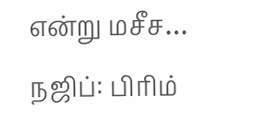என்று மசீச…
நஜிப்: பிரிம்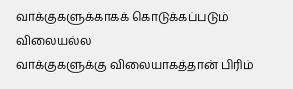வாக்குகளுக்காகக் கொடுக்கப்படும் விலையல்ல
வாக்குகளுக்கு விலையாகத்தான் பிரிம்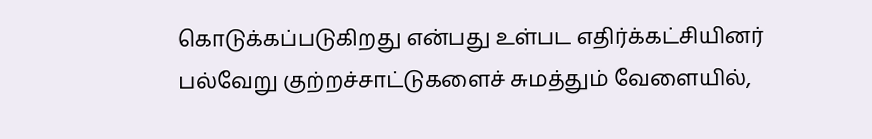கொடுக்கப்படுகிறது என்பது உள்பட எதிர்க்கட்சியினர் பல்வேறு குற்றச்சாட்டுகளைச் சுமத்தும் வேளையில்,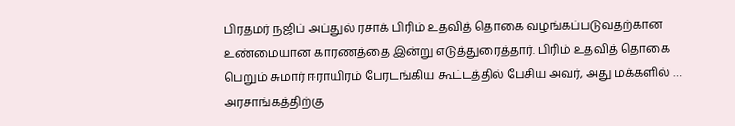பிரதமர் நஜிப் அப்துல் ரசாக் பிரிம் உதவித் தொகை வழங்கப்படுவதற்கான உண்மையான காரணத்தை இன்று எடுத்துரைத்தார். பிரிம் உதவித் தொகை பெறும் சுமார் ஈராயிரம் பேரடங்கிய கூட்டத்தில் பேசிய அவர், அது மக்களில் …
அரசாங்கத்திற்கு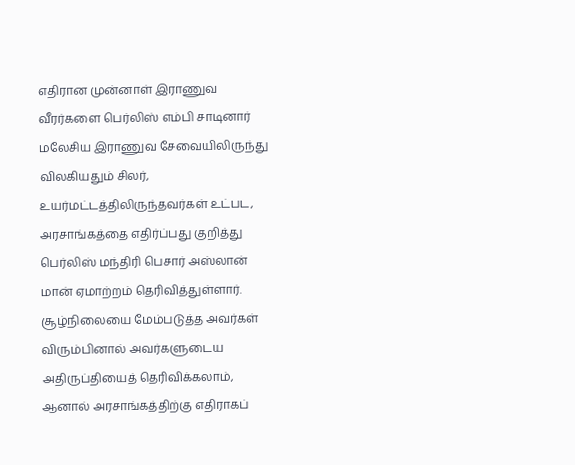எதிரான முன்னாள் இராணுவ வீரர்களை பெர்லிஸ் எம்பி சாடினார்
மலேசிய இராணுவ சேவையிலிருந்து விலகியதும் சிலர், உயர்மட்டத்திலிருந்தவர்கள் உட்பட, அரசாங்கத்தை எதிர்ப்பது குறித்து பெர்லிஸ் மந்திரி பெசார் அஸ்லான் மான் ஏமாற்றம் தெரிவித்துள்ளார். சூழ்நிலையை மேம்படுத்த அவர்கள் விரும்பினால் அவர்களுடைய அதிருப்தியைத் தெரிவிக்கலாம், ஆனால் அரசாங்கத்திற்கு எதிராகப்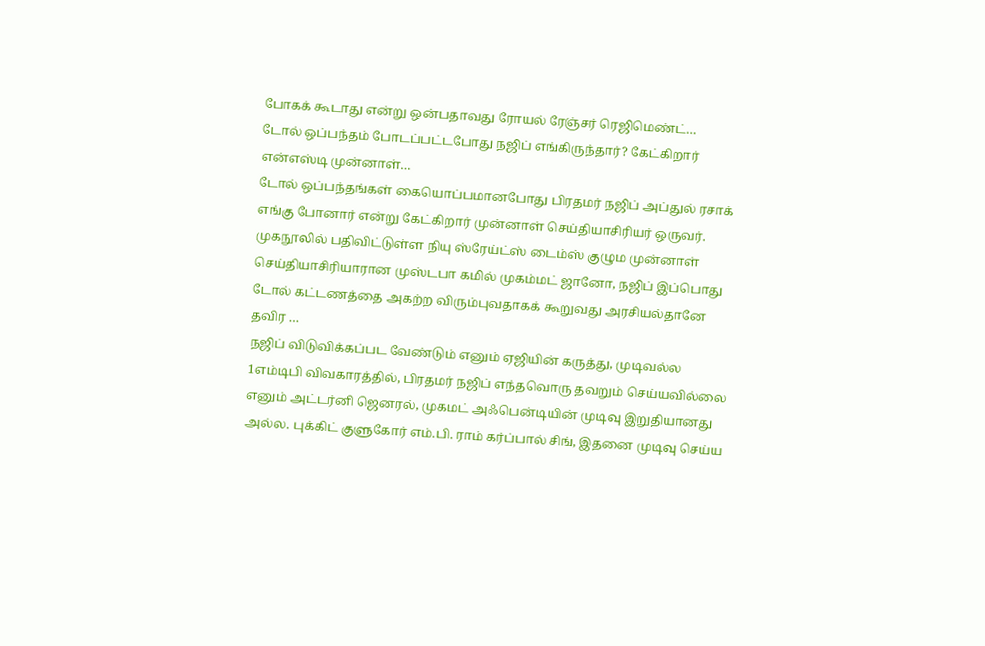போகக் கூடாது என்று ஒன்பதாவது ரோயல் ரேஞ்சர் ரெஜிமெண்ட்…
டோல் ஒப்பந்தம் போடப்பட்டபோது நஜிப் எங்கிருந்தார்? கேட்கிறார் என்எஸ்டி முன்னாள்…
டோல் ஒப்பந்தங்கள் கையொப்பமானபோது பிரதமர் நஜிப் அப்துல் ரசாக் எங்கு போனார் என்று கேட்கிறார் முன்னாள் செய்தியாசிரியர் ஒருவர். முகநூலில் பதிவிட்டுள்ள நியு ஸ்ரேய்ட்ஸ் டைம்ஸ் குழும முன்னாள் செய்தியாசிரியாரான முஸ்டபா கமில் முகம்மட் ஜானோ, நஜிப் இப்பொது டோல் கட்டணத்தை அகற்ற விரும்புவதாகக் கூறுவது அரசியல்தானே தவிர …
நஜிப் விடுவிக்கப்பட வேண்டும் எனும் ஏஜியின் கருத்து, முடிவல்ல
1எம்டிபி விவகாரத்தில், பிரதமர் நஜிப் எந்தவொரு தவறும் செய்யவில்லை எனும் அட்டர்னி ஜெனரல், முகமட் அஃபென்டியின் முடிவு இறுதியானது அல்ல. புக்கிட் குளுகோர் எம்.பி. ராம் கர்ப்பால் சிங், இதனை முடிவு செய்ய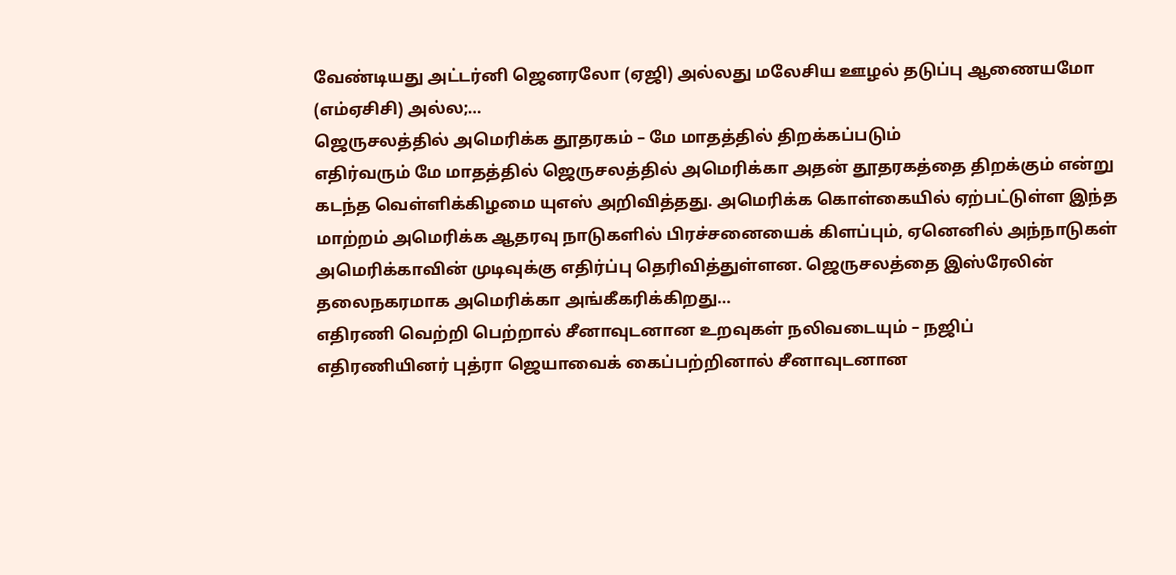வேண்டியது அட்டர்னி ஜெனரலோ (ஏஜி) அல்லது மலேசிய ஊழல் தடுப்பு ஆணையமோ (எம்ஏசிசி) அல்ல;…
ஜெருசலத்தில் அமெரிக்க தூதரகம் – மே மாதத்தில் திறக்கப்படும்
எதிர்வரும் மே மாதத்தில் ஜெருசலத்தில் அமெரிக்கா அதன் தூதரகத்தை திறக்கும் என்று கடந்த வெள்ளிக்கிழமை யுஎஸ் அறிவித்தது. அமெரிக்க கொள்கையில் ஏற்பட்டுள்ள இந்த மாற்றம் அமெரிக்க ஆதரவு நாடுகளில் பிரச்சனையைக் கிளப்பும், ஏனெனில் அந்நாடுகள் அமெரிக்காவின் முடிவுக்கு எதிர்ப்பு தெரிவித்துள்ளன. ஜெருசலத்தை இஸ்ரேலின் தலைநகரமாக அமெரிக்கா அங்கீகரிக்கிறது…
எதிரணி வெற்றி பெற்றால் சீனாவுடனான உறவுகள் நலிவடையும் – நஜிப்
எதிரணியினர் புத்ரா ஜெயாவைக் கைப்பற்றினால் சீனாவுடனான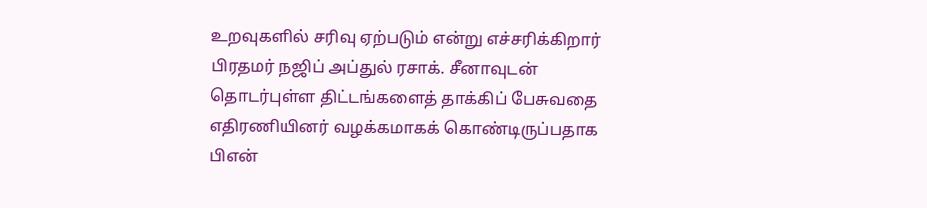உறவுகளில் சரிவு ஏற்படும் என்று எச்சரிக்கிறார் பிரதமர் நஜிப் அப்துல் ரசாக். சீனாவுடன் தொடர்புள்ள திட்டங்களைத் தாக்கிப் பேசுவதை எதிரணியினர் வழக்கமாகக் கொண்டிருப்பதாக பிஎன்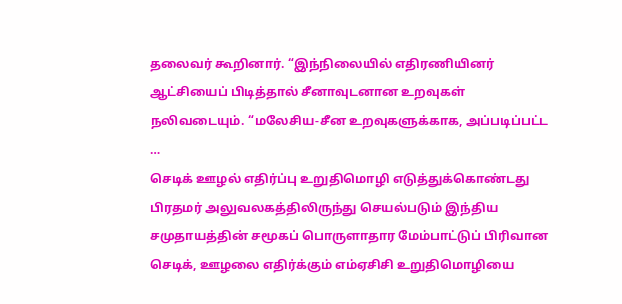தலைவர் கூறினார். “இந்நிலையில் எதிரணியினர் ஆட்சியைப் பிடித்தால் சீனாவுடனான உறவுகள் நலிவடையும். “மலேசிய-சீன உறவுகளுக்காக, அப்படிப்பட்ட …
செடிக் ஊழல் எதிர்ப்பு உறுதிமொழி எடுத்துக்கொண்டது
பிரதமர் அலுவலகத்திலிருந்து செயல்படும் இந்திய சமுதாயத்தின் சமூகப் பொருளாதார மேம்பாட்டுப் பிரிவான செடிக், ஊழலை எதிர்க்கும் எம்ஏசிசி உறுதிமொழியை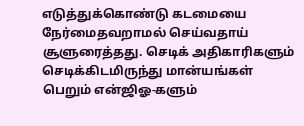எடுத்துக்கொண்டு கடமையை நேர்மைதவறாமல் செய்வதாய் சூளுரைத்தது. செடிக் அதிகாரிகளும் செடிக்கிடமிருந்து மான்யங்கள் பெறும் என்ஜிஓ-களும்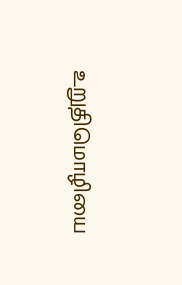உறுதிமொழியை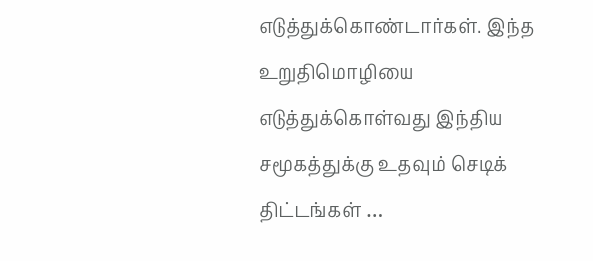எடுத்துக்கொண்டார்கள். இந்த உறுதிமொழியை எடுத்துக்கொள்வது இந்திய சமூகத்துக்கு உதவும் செடிக் திட்டங்கள் …